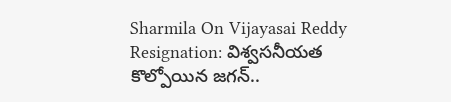Sharmila On Vijayasai Reddy Resignation: విశ్వసనీయత కొల్పోయిన జగన్..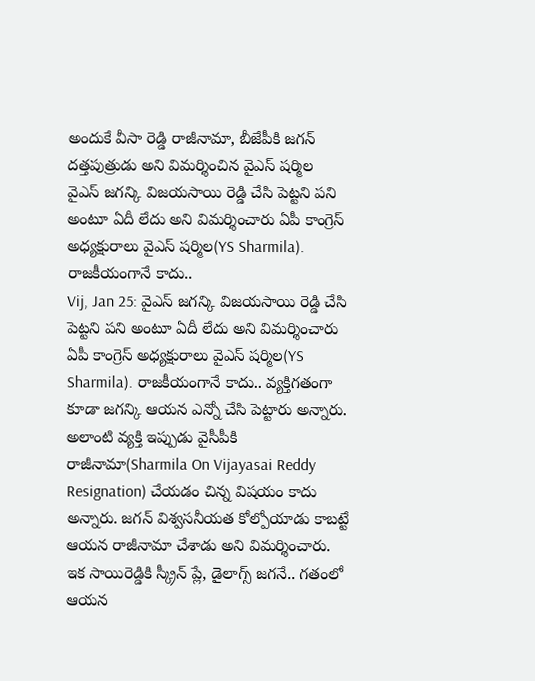అందుకే వీసా రెడ్డి రాజీనామా, బీజేపీకి జగన్ దత్తపుత్రుడు అని విమర్శించిన వైఎస్ షర్మిల
వైఎస్ జగన్కి విజయసాయి రెడ్డి చేసి పెట్టని పని అంటూ ఏదీ లేదు అని విమర్శించారు ఏపీ కాంగ్రెస్ అధ్యక్షురాలు వైఎస్ షర్మిల(YS Sharmila). రాజకీయంగానే కాదు..
Vij, Jan 25: వైఎస్ జగన్కి విజయసాయి రెడ్డి చేసి పెట్టని పని అంటూ ఏదీ లేదు అని విమర్శించారు ఏపీ కాంగ్రెస్ అధ్యక్షురాలు వైఎస్ షర్మిల(YS Sharmila). రాజకీయంగానే కాదు.. వ్యక్తిగతంగా కూడా జగన్కి ఆయన ఎన్నో చేసి పెట్టారు అన్నారు. అలాంటి వ్యక్తి ఇప్పుడు వైసీపీకి రాజీనామా(Sharmila On Vijayasai Reddy Resignation) చేయడం చిన్న విషయం కాదు అన్నారు. జగన్ విశ్వసనీయత కోల్పోయాడు కాబట్టే ఆయన రాజీనామా చేశాడు అని విమర్శించారు.
ఇక సాయిరెడ్డికి స్క్రీన్ ప్లే, డైలాగ్స్ జగనే.. గతంలో ఆయన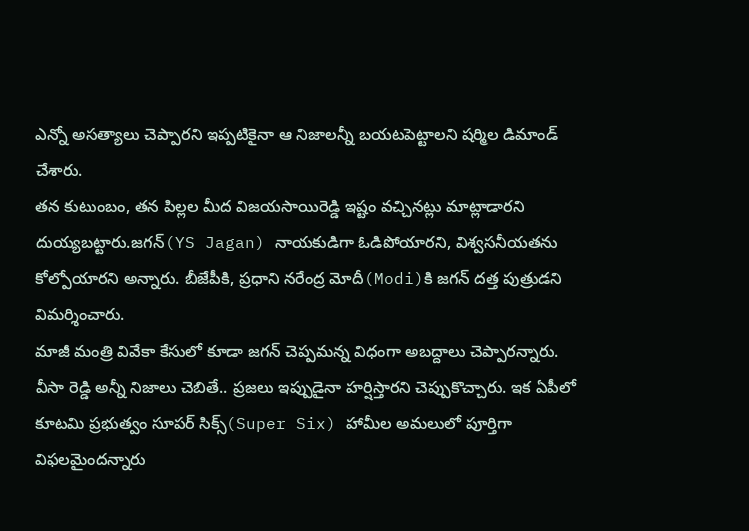ఎన్నో అసత్యాలు చెప్పారని ఇప్పటికైనా ఆ నిజాలన్నీ బయటపెట్టాలని షర్మిల డిమాండ్ చేశారు.
తన కుటుంబం, తన పిల్లల మీద విజయసాయిరెడ్డి ఇష్టం వచ్చినట్లు మాట్లాడారని దుయ్యబట్టారు.జగన్(YS Jagan) నాయకుడిగా ఓడిపోయారని, విశ్వసనీయతను కోల్పోయారని అన్నారు. బీజేపీకి, ప్రధాని నరేంద్ర మోదీ(Modi)కి జగన్ దత్త పుత్రుడని విమర్శించారు.
మాజీ మంత్రి వివేకా కేసులో కూడా జగన్ చెప్పమన్న విధంగా అబద్దాలు చెప్పారన్నారు. వీసా రెడ్డి అన్నీ నిజాలు చెబితే.. ప్రజలు ఇప్పుడైనా హర్షిస్తారని చెప్పుకొచ్చారు. ఇక ఏపీలో కూటమి ప్రభుత్వం సూపర్ సిక్స్(Super Six) హామీల అమలులో పూర్తిగా విఫలమైందన్నారు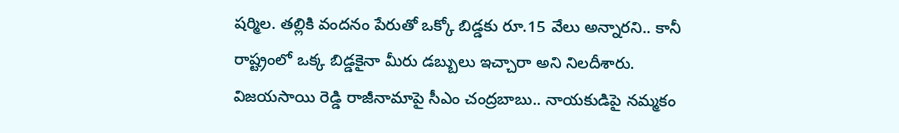షర్మిల. తల్లికి వందనం పేరుతో ఒక్కో బిడ్డకు రూ.15 వేలు అన్నారని.. కానీ రాష్ట్రంలో ఒక్క బిడ్డకైనా మీరు డబ్బులు ఇచ్చారా అని నిలదీశారు. విజయసాయి రెడ్డి రాజీనామాపై సీఎం చంద్రబాబు.. నాయకుడిపై నమ్మకం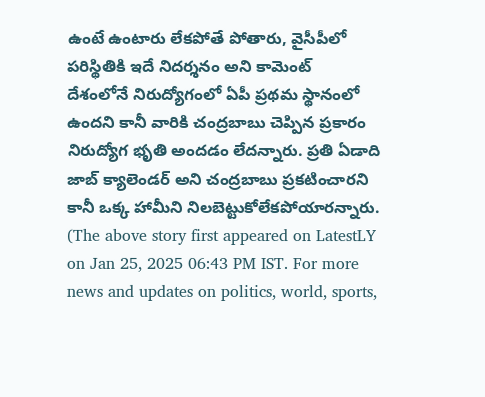ఉంటే ఉంటారు లేకపోతే పోతారు, వైసీపీలో పరిస్థితికి ఇదే నిదర్శనం అని కామెంట్
దేశంలోనే నిరుద్యోగంలో ఏపీ ప్రథమ స్థానంలో ఉందని కానీ వారికి చంద్రబాబు చెప్పిన ప్రకారం నిరుద్యోగ భృతి అందడం లేదన్నారు. ప్రతి ఏడాది జాబ్ క్యాలెండర్ అని చంద్రబాబు ప్రకటించారని కానీ ఒక్క హామీని నిలబెట్టుకోలేకపోయారన్నారు.
(The above story first appeared on LatestLY on Jan 25, 2025 06:43 PM IST. For more news and updates on politics, world, sports,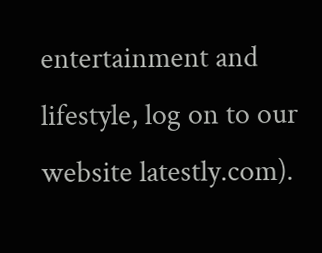entertainment and lifestyle, log on to our website latestly.com).